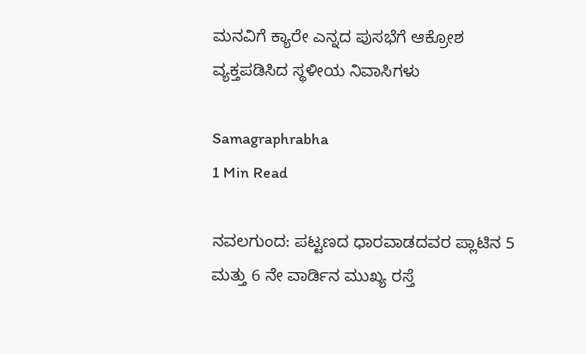ಮನವಿಗೆ ಕ್ಯಾರೇ ಎನ್ನದ ಪುಸಭೆಗೆ ಆಕ್ರೋಶ ವ್ಯಕ್ತಪಡಿಸಿದ ಸ್ಥಳೀಯ ನಿವಾಸಿಗಳು

Samagraphrabha
1 Min Read

ನವಲಗುಂದ: ಪಟ್ಟಣದ ಧಾರವಾಡದವರ ಪ್ಲಾಟಿನ 5 ಮತ್ತು 6 ನೇ ವಾರ್ಡಿನ ಮುಖ್ಯ ರಸ್ತೆ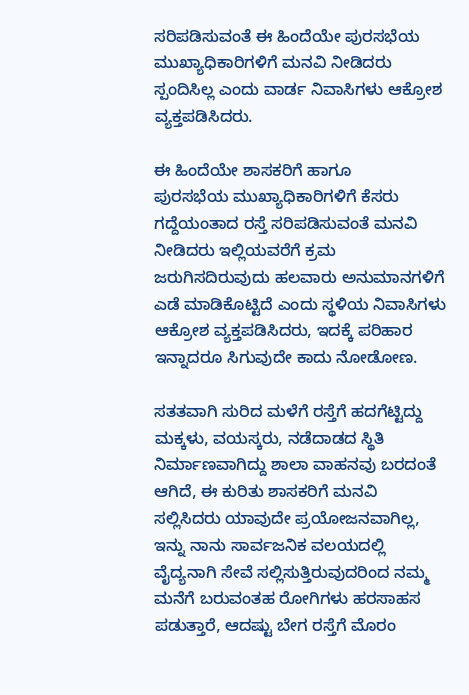ಸರಿಪಡಿಸುವಂತೆ ಈ ಹಿಂದೆಯೇ ಪುರಸಭೆಯ ಮುಖ್ಯಾಧಿಕಾರಿಗಳಿಗೆ ಮನವಿ ನೀಡಿದರು ಸ್ಪಂದಿಸಿಲ್ಲ ಎಂದು ವಾರ್ಡ ನಿವಾಸಿಗಳು ಆಕ್ರೋಶ ವ್ಯಕ್ತಪಡಿಸಿದರು.

ಈ ಹಿಂದೆಯೇ ಶಾಸಕರಿಗೆ ಹಾಗೂ
ಪುರಸಭೆಯ ಮುಖ್ಯಾಧಿಕಾರಿಗಳಿಗೆ ಕೆಸರು ಗದ್ದೆಯಂತಾದ ರಸ್ತೆ ಸರಿಪಡಿಸುವಂತೆ ಮನವಿ ನೀಡಿದರು ಇಲ್ಲಿಯವರೆಗೆ ಕ್ರಮ ಜರುಗಿಸದಿರುವುದು ಹಲವಾರು ಅನುಮಾನಗಳಿಗೆ ಎಡೆ ಮಾಡಿಕೊಟ್ಟಿದೆ ಎಂದು ಸ್ಥಳಿಯ ನಿವಾಸಿಗಳು ಆಕ್ರೋಶ ವ್ಯಕ್ತಪಡಿಸಿದರು, ಇದಕ್ಕೆ ಪರಿಹಾರ ಇನ್ನಾದರೂ ಸಿಗುವುದೇ ಕಾದು ನೋಡೋಣ.

ಸತತವಾಗಿ ಸುರಿದ ಮಳೆಗೆ ರಸ್ತೆಗೆ ಹದಗೆಟ್ಟಿದ್ದು ಮಕ್ಕಳು, ವಯಸ್ಕರು, ನಡೆದಾಡದ ಸ್ಥಿತಿ ನಿರ್ಮಾಣವಾಗಿದ್ದು ಶಾಲಾ ವಾಹನವು ಬರದಂತೆ ಆಗಿದೆ, ಈ ಕುರಿತು ಶಾಸಕರಿಗೆ ಮನವಿ ಸಲ್ಲಿಸಿದರು ಯಾವುದೇ ಪ್ರಯೋಜನವಾಗಿಲ್ಲ, ಇನ್ನು ನಾನು ಸಾರ್ವಜನಿಕ ವಲಯದಲ್ಲಿ ವೈದ್ಯನಾಗಿ ಸೇವೆ ಸಲ್ಲಿಸುತ್ತಿರುವುದರಿಂದ ನಮ್ಮ ಮನೆಗೆ ಬರುವಂತಹ ರೋಗಿಗಳು ಹರಸಾಹಸ ಪಡುತ್ತಾರೆ, ಆದಷ್ಟು ಬೇಗ ರಸ್ತೆಗೆ ಮೊರಂ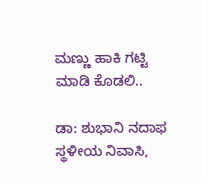ಮಣ್ಣು ಹಾಕಿ ಗಟ್ಟಿ ಮಾಡಿ ಕೊಡಲಿ..

ಡಾ: ಶುಭಾನಿ ನದಾಫ
ಸ್ಥಳೀಯ ನಿವಾಸಿ,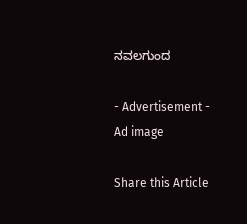ನವಲಗುಂದ

- Advertisement -
Ad image

Share this Article